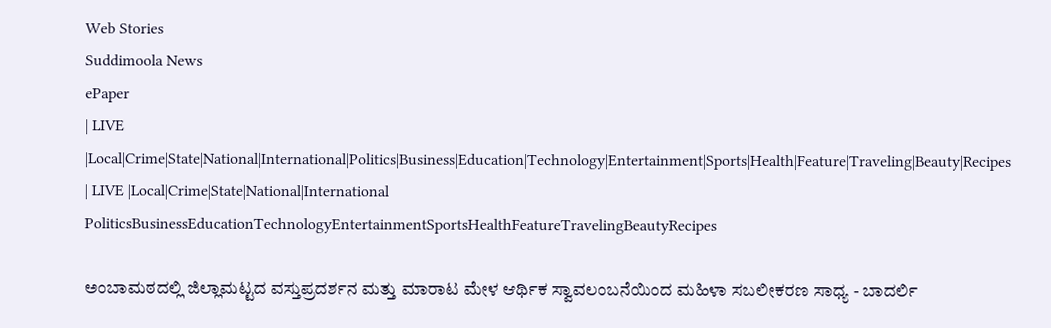Web Stories
Suddimoola News
ePaper
| LIVE |Local|Crime|State|National|International|Politics|Business|Education|Technology|Entertainment|Sports|Health|Feature|Traveling|Beauty|Recipes
| LIVE |Local|Crime|State|National|International
PoliticsBusinessEducationTechnologyEntertainmentSportsHealthFeatureTravelingBeautyRecipes

ಅಂಬಾಮಠದಲ್ಲಿ ಜಿಲ್ಲಾಮಟ್ಟದ ವಸ್ತುಪ್ರದರ್ಶನ ಮತ್ತು ಮಾರಾಟ ಮೇಳ ಆರ್ಥಿಕ ಸ್ವಾವಲಂಬನೆಯಿಂದ ಮಹಿಳಾ ಸಬಲೀಕರಣ ಸಾಧ್ಯ - ಬಾದರ್ಲಿ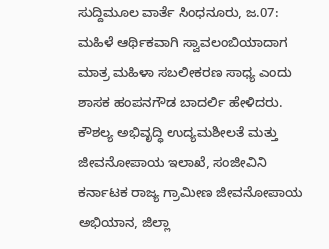ಸುದ್ದಿಮೂಲ ವಾರ್ತೆ ಸಿಂಧನೂರು, ಜ.07:
ಮಹಿಳೆ ಆರ್ಥಿಕವಾಗಿ ಸ್ವಾವಲಂಬಿಯಾದಾಗ ಮಾತ್ರ ಮಹಿಳಾ ಸಬಲೀಕರಣ ಸಾಧ್ಯ ಎಂದು ಶಾಸಕ ಹಂಪನಗೌಡ ಬಾದರ್ಲಿ ಹೇಳಿದರು.
ಕೌಶಲ್ಯ ಅಭಿವೃದ್ಧಿ ಉದ್ಯಮಶೀಲತೆ ಮತ್ತು ಜೀವನೋಪಾಯ ಇಲಾಖೆ, ಸಂಜೀವಿನಿ ಕರ್ನಾಟಕ ರಾಜ್ಯ ಗ್ರಾಮೀಣ ಜೀವನೋಪಾಯ ಅಭಿಯಾನ, ಜಿಲ್ಲಾ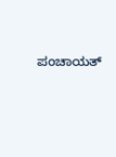ಪಂಚಾಯತ್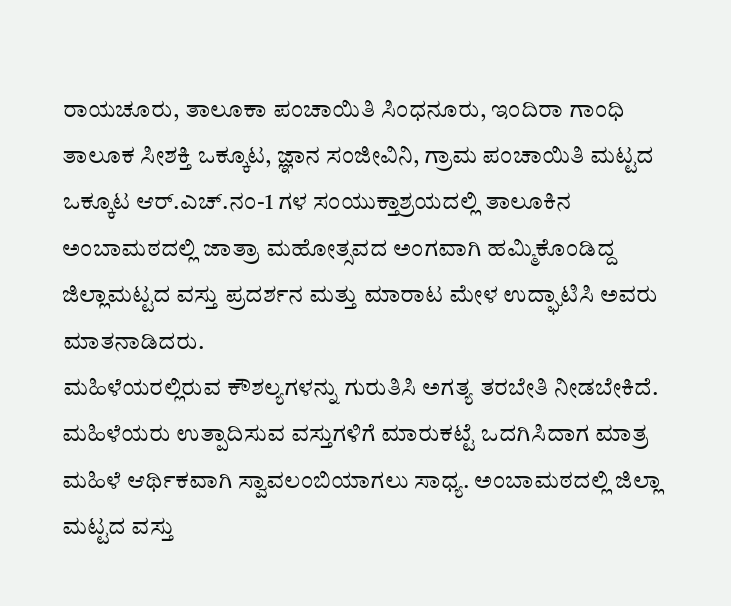ರಾಯಚೂರು, ತಾಲೂಕಾ ಪಂಚಾಯಿತಿ ಸಿಂಧನೂರು, ಇಂದಿರಾ ಗಾಂಧಿ ತಾಲೂಕ ಸೀಶಕ್ತಿ ಒಕ್ಕೂಟ, ಜ್ಞಾನ ಸಂಜೀವಿನಿ, ಗ್ರಾಮ ಪಂಚಾಯಿತಿ ಮಟ್ಟದ ಒಕ್ಕೂಟ ಆರ್.ಎಚ್.ನಂ-1 ಗಳ ಸಂಯುಕ್ತಾಶ್ರಯದಲ್ಲಿ ತಾಲೂಕಿನ ಅಂಬಾಮಠದಲ್ಲಿ ಜಾತ್ರಾ ಮಹೋತ್ಸವದ ಅಂಗವಾಗಿ ಹಮ್ಮಿಕೊಂಡಿದ್ದ ಜಿಲ್ಲಾಮಟ್ಟದ ವಸ್ತು ಪ್ರದರ್ಶನ ಮತ್ತು ಮಾರಾಟ ಮೇಳ ಉದ್ಘಾಟಿಸಿ ಅವರು ಮಾತನಾಡಿದರು.
ಮಹಿಳೆಯರಲ್ಲಿರುವ ಕೌಶಲ್ಯಗಳನ್ನು ಗುರುತಿಸಿ ಅಗತ್ಯ ತರಬೇತಿ ನೀಡಬೇಕಿದೆ. ಮಹಿಳೆಯರು ಉತ್ಪಾದಿಸುವ ವಸ್ತುಗಳಿಗೆ ಮಾರುಕಟ್ಟೆ ಒದಗಿಸಿದಾಗ ಮಾತ್ರ ಮಹಿಳೆ ಆರ್ಥಿಕವಾಗಿ ಸ್ವಾವಲಂಬಿಯಾಗಲು ಸಾಧ್ಯ. ಅಂಬಾಮಠದಲ್ಲಿ ಜಿಲ್ಲಾ ಮಟ್ಟದ ವಸ್ತು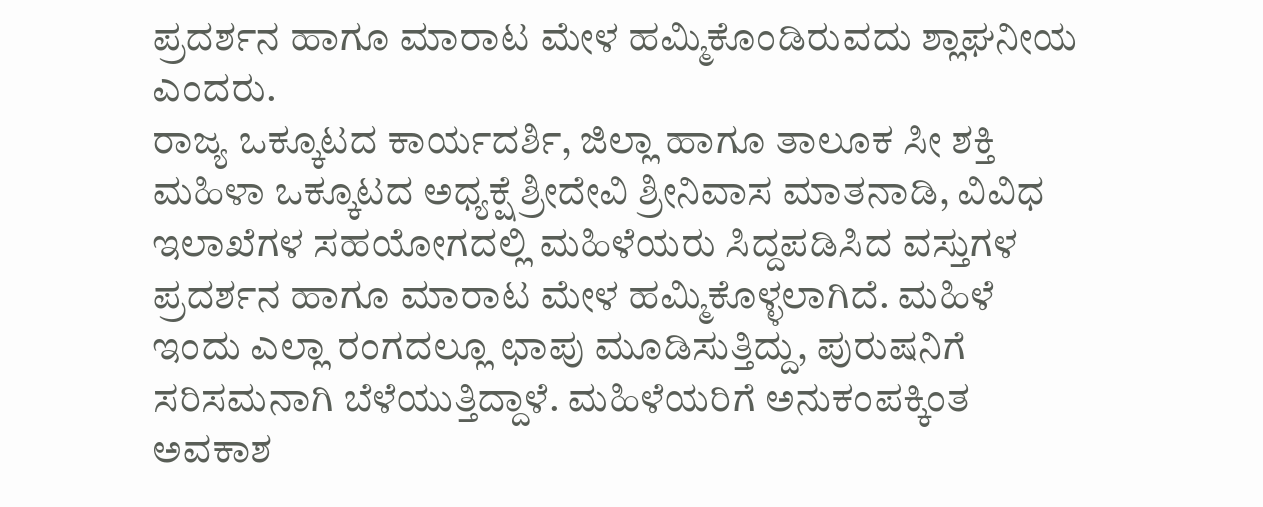ಪ್ರದರ್ಶನ ಹಾಗೂ ಮಾರಾಟ ಮೇಳ ಹಮ್ಮಿಕೊಂಡಿರುವದು ಶ್ಲಾಘನೀಯ ಎಂದರು.
ರಾಜ್ಯ ಒಕ್ಕೂಟದ ಕಾರ್ಯದರ್ಶಿ, ಜಿಲ್ಲಾ ಹಾಗೂ ತಾಲೂಕ ಸೀ ಶಕ್ತಿ ಮಹಿಳಾ ಒಕ್ಕೂಟದ ಅಧ್ಯಕ್ಷೆ ಶ್ರೀದೇವಿ ಶ್ರೀನಿವಾಸ ಮಾತನಾಡಿ, ವಿವಿಧ ಇಲಾಖೆಗಳ ಸಹಯೋಗದಲ್ಲಿ ಮಹಿಳೆಯರು ಸಿದ್ದಪಡಿಸಿದ ವಸ್ತುಗಳ ಪ್ರದರ್ಶನ ಹಾಗೂ ಮಾರಾಟ ಮೇಳ ಹಮ್ಮಿಕೊಳ್ಳಲಾಗಿದೆ. ಮಹಿಳೆ ಇಂದು ಎಲ್ಲಾ ರಂಗದಲ್ಲೂ ಛಾಪು ಮೂಡಿಸುತ್ತಿದ್ದು, ಪುರುಷನಿಗೆ ಸರಿಸಮನಾಗಿ ಬೆಳೆಯುತ್ತಿದ್ದಾಳೆ. ಮಹಿಳೆಯರಿಗೆ ಅನುಕಂಪಕ್ಕಿಂತ ಅವಕಾಶ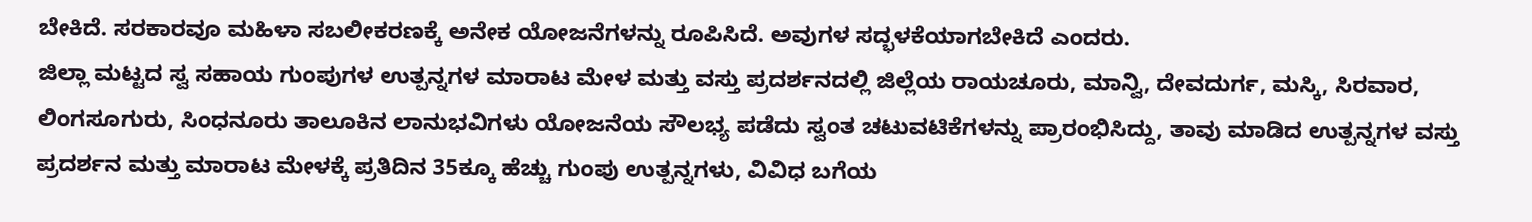ಬೇಕಿದೆ. ಸರಕಾರವೂ ಮಹಿಳಾ ಸಬಲೀಕರಣಕ್ಕೆ ಅನೇಕ ಯೋಜನೆಗಳನ್ನು ರೂಪಿಸಿದೆ. ಅವುಗಳ ಸದ್ಭಳಕೆಯಾಗಬೇಕಿದೆ ಎಂದರು.
ಜಿಲ್ಲಾ ಮಟ್ಟದ ಸ್ವ ಸಹಾಯ ಗುಂಪುಗಳ ಉತ್ಪನ್ನಗಳ ಮಾರಾಟ ಮೇಳ ಮತ್ತು ವಸ್ತು ಪ್ರದರ್ಶನದಲ್ಲಿ ಜಿಲ್ಲೆಯ ರಾಯಚೂರು, ಮಾನ್ವಿ, ದೇವದುರ್ಗ, ಮಸ್ಕಿ, ಸಿರವಾರ, ಲಿಂಗಸೂಗುರು, ಸಿಂಧನೂರು ತಾಲೂಕಿನ ಲಾನುಭವಿಗಳು ಯೋಜನೆಯ ಸೌಲಭ್ಯ ಪಡೆದು ಸ್ವಂತ ಚಟುವಟಿಕೆಗಳನ್ನು ಪ್ರಾರಂಭಿಸಿದ್ದು, ತಾವು ಮಾಡಿದ ಉತ್ಪನ್ನಗಳ ವಸ್ತು ಪ್ರದರ್ಶನ ಮತ್ತು ಮಾರಾಟ ಮೇಳಕ್ಕೆ ಪ್ರತಿದಿನ 35ಕ್ಕೂ ಹೆಚ್ಚು ಗುಂಪು ಉತ್ಪನ್ನಗಳು, ವಿವಿಧ ಬಗೆಯ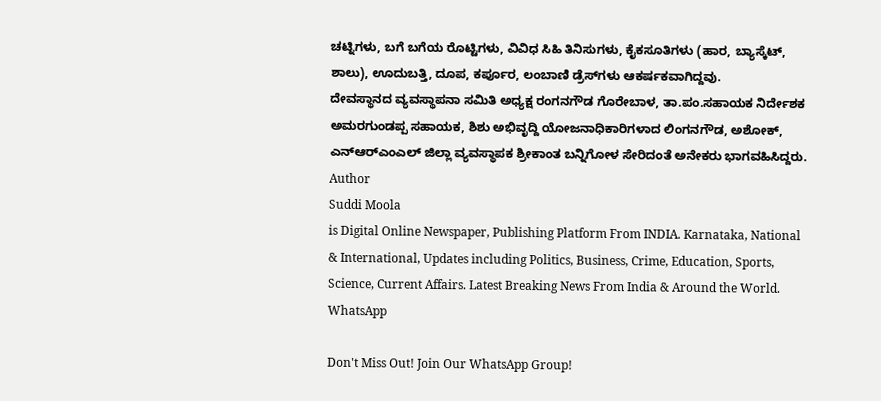ಚಟ್ನಿಗಳು, ಬಗೆ ಬಗೆಯ ರೊಟ್ಟಿಗಳು, ವಿವಿಧ ಸಿಹಿ ತಿನಿಸುಗಳು, ಕೈಕಸೂತಿಗಳು (ಹಾರ, ಬ್ಯಾಸ್ಕೆಟ್, ಶಾಲು), ಊದುಬತ್ತಿ, ದೂಪ, ಕರ್ಪೂರ, ಲಂಬಾಣಿ ಡ್ರೆಸ್‌ಗಳು ಆಕರ್ಷಕವಾಗಿದ್ದವು.
ದೇವಸ್ಥಾನದ ವ್ಯವಸ್ಥಾಪನಾ ಸಮಿತಿ ಅಧ್ಯಕ್ಷ ರಂಗನಗೌಡ ಗೊರೇಬಾಳ, ತಾ.ಪಂ.ಸಹಾಯಕ ನಿರ್ದೇಶಕ ಅಮರಗುಂಡಪ್ಪ ಸಹಾಯಕ, ಶಿಶು ಅಭಿವೃದ್ದಿ ಯೋಜನಾಧಿಕಾರಿಗಳಾದ ಲಿಂಗನಗೌಡ, ಅಶೋಕ್, ಎನ್‌ಆರ್‌ಎಂಎಲ್ ಜಿಲ್ಲಾ ವ್ಯವಸ್ಥಾಪಕ ಶ್ರೀಕಾಂತ ಬನ್ನಿಗೋಳ ಸೇರಿದಂತೆ ಅನೇಕರು ಭಾಗವಹಿಸಿದ್ದರು.
Author
Suddi Moola
is Digital Online Newspaper, Publishing Platform From INDIA. Karnataka, National & International, Updates including Politics, Business, Crime, Education, Sports, Science, Current Affairs. Latest Breaking News From India & Around the World.
WhatsApp

Don't Miss Out! Join Our WhatsApp Group!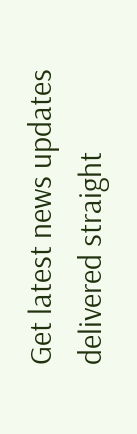Get latest news updates delivered straight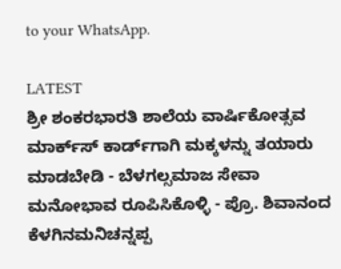to your WhatsApp.

LATEST
ಶ್ರೀ ಶಂಕರಭಾರತಿ ಶಾಲೆಯ ವಾರ್ಷಿಕೋತ್ಸವ ಮಾರ್ಕ್‌ಸ್‌ ಕಾರ್ಡ್‌ಗಾಗಿ ಮಕ್ಕಳನ್ನು ತಯಾರು ಮಾಡಬೇಡಿ - ಬೆಳಗಲ್ಸಮಾಜ ಸೇವಾ ಮನೋಭಾವ ರೂಪಿಸಿಕೊಳ್ಳಿ - ಪ್ರೊ. ಶಿವಾನಂದ ಕೆಳಗಿನಮನಿಚನ್ನಪ್ಪ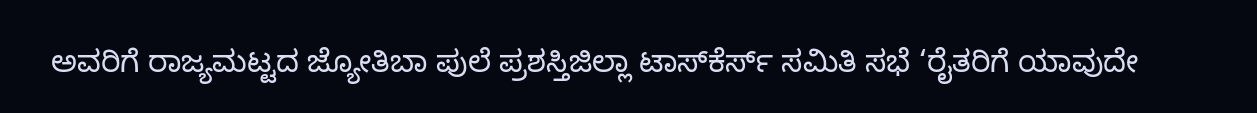ಅವರಿಗೆ ರಾಜ್ಯಮಟ್ಟದ ಜ್ಯೋತಿಬಾ ಪುಲೆ ಪ್ರಶಸ್ತಿಜಿಲ್ಲಾ ಟಾಸ್‌‌ಕೆರ್ಸ್ ಸಮಿತಿ ಸಭೆ ‘ರೈತರಿಗೆ ಯಾವುದೇ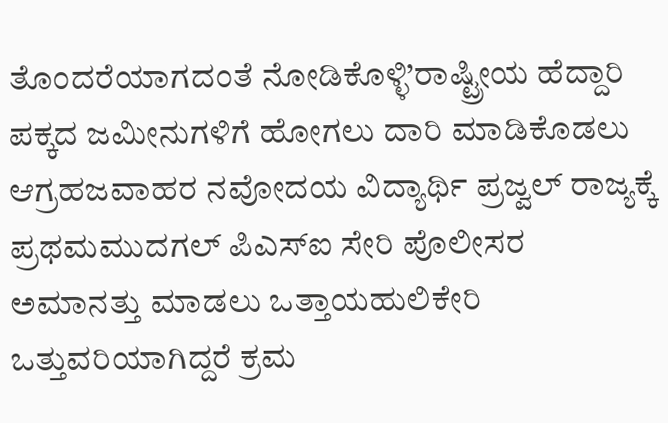ತೊಂದರೆಯಾಗದಂತೆ ನೋಡಿಕೊಳ್ಳಿ’ರಾಷ್ಟ್ರೀಯ ಹೆದ್ದಾರಿ ಪಕ್ಕದ ಜಮೀನುಗಳಿಗೆ ಹೋಗಲು ದಾರಿ ಮಾಡಿಕೊಡಲು ಆಗ್ರಹಜವಾಹರ ನವೋದಯ ವಿದ್ಯಾರ್ಥಿ ಪ್ರಜ್ವಲ್ ರಾಜ್ಯಕ್ಕೆ ಪ್ರಥಮಮುದಗಲ್ ಪಿಎಸ್‌ಐ ಸೇರಿ ಪೊಲೀಸರ ಅಮಾನತ್ತು ಮಾಡಲು ಒತ್ತಾಯಹುಲಿಕೇರಿ ಒತ್ತುವರಿಯಾಗಿದ್ದರೆ ಕ್ರಮ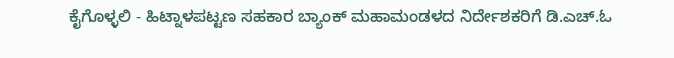ಕೈಗೊಳ್ಳಲಿ - ಹಿಟ್ನಾಳಪಟ್ಟಣ ಸಹಕಾರ ಬ್ಯಾಂಕ್ ಮಹಾಮಂಡಳದ ನಿರ್ದೇಶಕರಿಗೆ ಡಿ.ಎಚ್.ಓ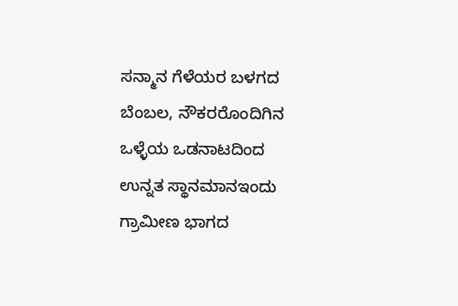ಸನ್ಮಾನ ಗೆಳೆಯರ ಬಳಗದ ಬೆಂಬಲ, ನೌಕರರೊಂದಿಗಿನ ಒಳ್ಳೆಯ ಒಡನಾಟದಿಂದ ಉನ್ನತ ಸ್ಥಾನಮಾನಇಂದು ಗ್ರಾಮೀಣ ಭಾಗದ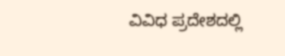ವಿವಿಧ ಪ್ರದೇಶದಲ್ಲಿ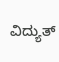ವಿದ್ಯುತ್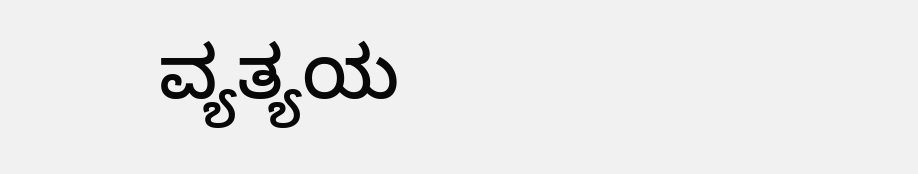ವ್ಯತ್ಯಯ